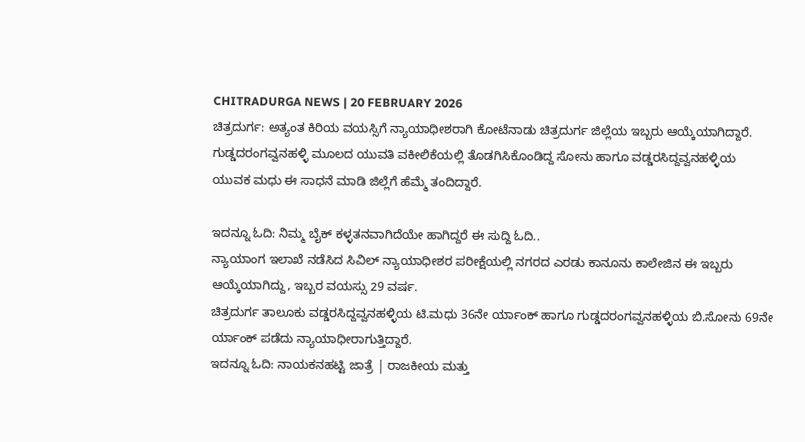CHITRADURGA NEWS | 20 FEBRUARY 2026
ಚಿತ್ರದುರ್ಗ: ಅತ್ಯಂತ ಕಿರಿಯ ವಯಸ್ಸಿಗೆ ನ್ಯಾಯಾಧೀಶರಾಗಿ ಕೋಟೆನಾಡು ಚಿತ್ರದುರ್ಗ ಜಿಲ್ಲೆಯ ಇಬ್ಬರು ಆಯ್ಕೆಯಾಗಿದ್ದಾರೆ.
ಗುಡ್ಡದರಂಗವ್ವನಹಳ್ಳಿ ಮೂಲದ ಯುವತಿ ವಕೀಲಿಕೆಯಲ್ಲಿ ತೊಡಗಿಸಿಕೊಂಡಿದ್ದ ಸೋನು ಹಾಗೂ ವಡ್ಡರಸಿದ್ದವ್ವನಹಳ್ಳಿಯ ಯುವಕ ಮಧು ಈ ಸಾಧನೆ ಮಾಡಿ ಜಿಲ್ಲೆಗೆ ಹೆಮ್ಮೆ ತಂದಿದ್ದಾರೆ.

ಇದನ್ನೂ ಓದಿ: ನಿಮ್ಮ ಬೈಕ್ ಕಳ್ಳತನವಾಗಿದೆಯೇ ಹಾಗಿದ್ದರೆ ಈ ಸುದ್ದಿ ಓದಿ..
ನ್ಯಾಯಾಂಗ ಇಲಾಖೆ ನಡೆಸಿದ ಸಿವಿಲ್ ನ್ಯಾಯಾಧೀಶರ ಪರೀಕ್ಷೆಯಲ್ಲಿ ನಗರದ ಎರಡು ಕಾನೂನು ಕಾಲೇಜಿನ ಈ ಇಬ್ಬರು ಆಯ್ಕೆಯಾಗಿದ್ದು, ಇಬ್ಬರ ವಯಸ್ಸು 29 ವರ್ಷ.
ಚಿತ್ರದುರ್ಗ ತಾಲೂಕು ವಡ್ಡರಸಿದ್ದವ್ವನಹಳ್ಳಿಯ ಟಿ.ಮಧು 36ನೇ ರ್ಯಾಂಕ್ ಹಾಗೂ ಗುಡ್ಡದರಂಗವ್ವನಹಳ್ಳಿಯ ಬಿ.ಸೋನು 69ನೇ ರ್ಯಾಂಕ್ ಪಡೆದು ನ್ಯಾಯಾಧೀರಾಗುತ್ತಿದ್ದಾರೆ.
ಇದನ್ನೂ ಓದಿ: ನಾಯಕನಹಟ್ಟಿ ಜಾತ್ರೆ | ರಾಜಕೀಯ ಮತ್ತು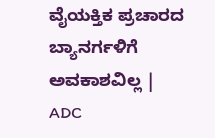ವೈಯಕ್ತಿಕ ಪ್ರಚಾರದ ಬ್ಯಾನರ್ಗಳಿಗೆ ಅವಕಾಶವಿಲ್ಲ | ADC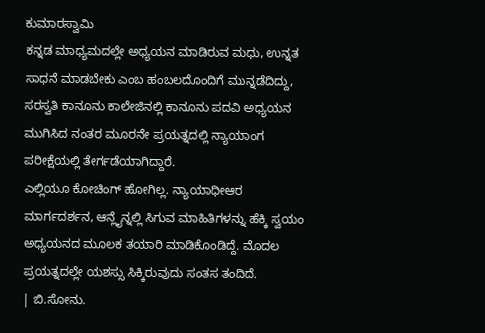ಕುಮಾರಸ್ವಾಮಿ
ಕನ್ನಡ ಮಾಧ್ಯಮದಲ್ಲೇ ಅಧ್ಯಯನ ಮಾಡಿರುವ ಮಧು, ಉನ್ನತ ಸಾಧನೆ ಮಾಡಬೇಕು ಎಂಬ ಹಂಬಲದೊಂದಿಗೆ ಮುನ್ನಡೆದಿದ್ದು, ಸರಸ್ವತಿ ಕಾನೂನು ಕಾಲೇಜಿನಲ್ಲಿ ಕಾನೂನು ಪದವಿ ಅಧ್ಯಯನ ಮುಗಿಸಿದ ನಂತರ ಮೂರನೇ ಪ್ರಯತ್ನದಲ್ಲಿ ನ್ಯಾಯಾಂಗ ಪರೀಕ್ಷೆಯಲ್ಲಿ ತೇರ್ಗಡೆಯಾಗಿದ್ದಾರೆ.
ಎಲ್ಲಿಯೂ ಕೋಚಿಂಗ್ ಹೋಗಿಲ್ಲ. ನ್ಯಾಯಾಧೀಆರ ಮಾರ್ಗದರ್ಶನ, ಆನ್ಲೈನ್ನಲ್ಲಿ ಸಿಗುವ ಮಾಹಿತಿಗಳನ್ನು ಹೆಕ್ಕಿ ಸ್ವಯಂ ಅಧ್ಯಯನದ ಮೂಲಕ ತಯಾರಿ ಮಾಡಿಕೊಂಡಿದ್ದೆ. ಮೊದಲ ಪ್ರಯತ್ನದಲ್ಲೇ ಯಶಸ್ಸು ಸಿಕ್ಕಿರುವುದು ಸಂತಸ ತಂದಿದೆ.
| ಬಿ.ಸೋನು.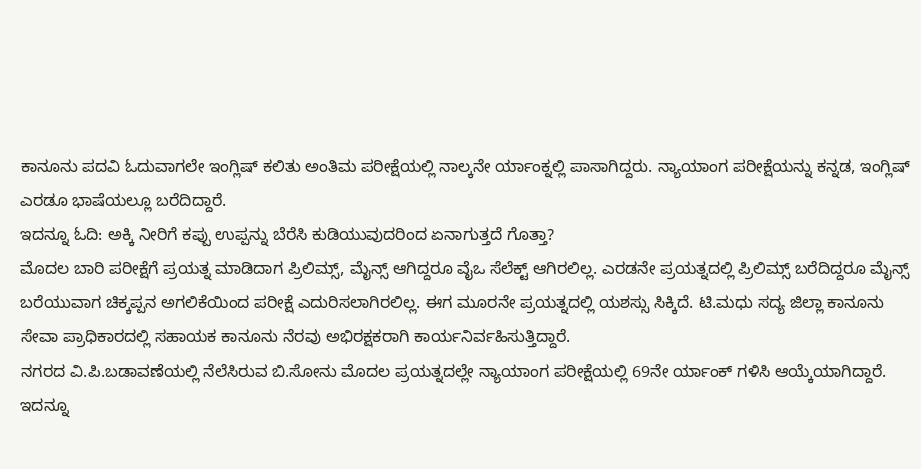ಕಾನೂನು ಪದವಿ ಓದುವಾಗಲೇ ಇಂಗ್ಲಿಷ್ ಕಲಿತು ಅಂತಿಮ ಪರೀಕ್ಷೆಯಲ್ಲಿ ನಾಲ್ಕನೇ ರ್ಯಾಂಕ್ನಲ್ಲಿ ಪಾಸಾಗಿದ್ದರು. ನ್ಯಾಯಾಂಗ ಪರೀಕ್ಷೆಯನ್ನು ಕನ್ನಡ, ಇಂಗ್ಲಿಷ್ ಎರಡೂ ಭಾಷೆಯಲ್ಲೂ ಬರೆದಿದ್ದಾರೆ.
ಇದನ್ನೂ ಓದಿ: ಅಕ್ಕಿ ನೀರಿಗೆ ಕಪ್ಪು ಉಪ್ಪನ್ನು ಬೆರೆಸಿ ಕುಡಿಯುವುದರಿಂದ ಏನಾಗುತ್ತದೆ ಗೊತ್ತಾ?
ಮೊದಲ ಬಾರಿ ಪರೀಕ್ಷೆಗೆ ಪ್ರಯತ್ನ ಮಾಡಿದಾಗ ಪ್ರಿಲಿಮ್ಸ್, ಮೈನ್ಸ್ ಆಗಿದ್ದರೂ ವೈಒ ಸೆಲೆಕ್ಟ್ ಆಗಿರಲಿಲ್ಲ. ಎರಡನೇ ಪ್ರಯತ್ನದಲ್ಲಿ ಪ್ರಿಲಿಮ್ಸ್ ಬರೆದಿದ್ದರೂ ಮೈನ್ಸ್ ಬರೆಯುವಾಗ ಚಿಕ್ಕಪ್ಪನ ಅಗಲಿಕೆಯಿಂದ ಪರೀಕ್ಷೆ ಎದುರಿಸಲಾಗಿರಲಿಲ್ಲ. ಈಗ ಮೂರನೇ ಪ್ರಯತ್ನದಲ್ಲಿ ಯಶಸ್ಸು ಸಿಕ್ಕಿದೆ. ಟಿ.ಮಧು ಸದ್ಯ ಜಿಲ್ಲಾ ಕಾನೂನು ಸೇವಾ ಪ್ರಾಧಿಕಾರದಲ್ಲಿ ಸಹಾಯಕ ಕಾನೂನು ನೆರವು ಅಭಿರಕ್ಷಕರಾಗಿ ಕಾರ್ಯನಿರ್ವಹಿಸುತ್ತಿದ್ದಾರೆ.
ನಗರದ ವಿ.ಪಿ.ಬಡಾವಣೆಯಲ್ಲಿ ನೆಲೆಸಿರುವ ಬಿ.ಸೋನು ಮೊದಲ ಪ್ರಯತ್ನದಲ್ಲೇ ನ್ಯಾಯಾಂಗ ಪರೀಕ್ಷೆಯಲ್ಲಿ 69ನೇ ರ್ಯಾಂಕ್ ಗಳಿಸಿ ಆಯ್ಕೆಯಾಗಿದ್ದಾರೆ.
ಇದನ್ನೂ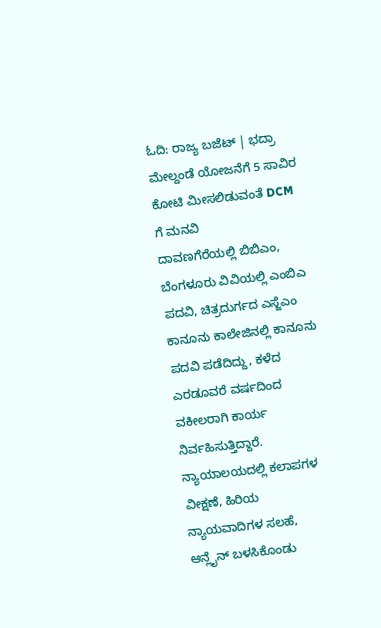ಓದಿ: ರಾಜ್ಯ ಬಜೆಟ್ | ಭದ್ರಾ ಮೇಲ್ದಂಡೆ ಯೋಜನೆಗೆ 5 ಸಾವಿರ ಕೋಟಿ ಮೀಸಲಿಡುವಂತೆ DCM ಗೆ ಮನವಿ
ದಾವಣಗೆರೆಯಲ್ಲಿ ಬಿಬಿಎಂ, ಬೆಂಗಳೂರು ವಿವಿಯಲ್ಲಿ ಎಂಬಿಎ ಪದವಿ, ಚಿತ್ರದುರ್ಗದ ಎಸ್ಜೆಎಂ ಕಾನೂನು ಕಾಲೇಜಿನಲ್ಲಿ ಕಾನೂನು ಪದವಿ ಪಡೆದಿದ್ದು, ಕಳೆದ ಎರಡೂವರೆ ವರ್ಷದಿಂದ ವಕೀಲರಾಗಿ ಕಾರ್ಯ ನಿರ್ವಹಿಸುತ್ತಿದ್ದಾರೆ.
ನ್ಯಾಯಾಲಯದಲ್ಲಿ ಕಲಾಪಗಳ ವೀಕ್ಷಣೆ, ಹಿರಿಯ ನ್ಯಾಯವಾದಿಗಳ ಸಲಹೆ, ಆನ್ಲೈನ್ ಬಳಸಿಕೊಂಡು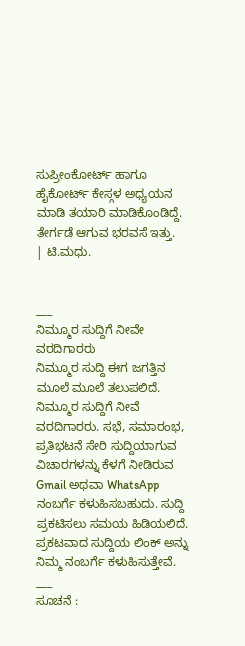ಸುಪ್ರೀಂಕೋರ್ಟ್ ಹಾಗೂ ಹೈಕೋರ್ಟ್ ಕೇಸ್ಗಳ ಅಧ್ಯಯನ ಮಾಡಿ ತಯಾರಿ ಮಾಡಿಕೊಂಡಿದ್ದೆ. ತೇರ್ಗಡೆ ಆಗುವ ಭರವಸೆ ಇತ್ತು.
| ಟಿ.ಮಧು.


___
ನಿಮ್ಮೂರ ಸುದ್ದಿಗೆ ನೀವೇ ವರದಿಗಾರರು
ನಿಮ್ಮೂರ ಸುದ್ದಿ ಈಗ ಜಗತ್ತಿನ ಮೂಲೆ ಮೂಲೆ ತಲುಪಲಿದೆ. ನಿಮ್ಮೂರ ಸುದ್ದಿಗೆ ನೀವೆ ವರದಿಗಾರರು. ಸಭೆ, ಸಮಾರಂಭ, ಪ್ರತಿಭಟನೆ ಸೇರಿ ಸುದ್ದಿಯಾಗುವ ವಿಚಾರಗಳನ್ನು ಕೆಳಗೆ ನೀಡಿರುವ Gmail ಅಥವಾ WhatsApp ನಂಬರ್ಗೆ ಕಳುಹಿಸಬಹುದು. ಸುದ್ದಿ ಪ್ರಕಟಿಸಲು ಸಮಯ ಹಿಡಿಯಲಿದೆ. ಪ್ರಕಟವಾದ ಸುದ್ದಿಯ ಲಿಂಕ್ ಅನ್ನು ನಿಮ್ಮ ನಂಬರ್ಗೆ ಕಳುಹಿಸುತ್ತೇವೆ.
___
ಸೂಚನೆ :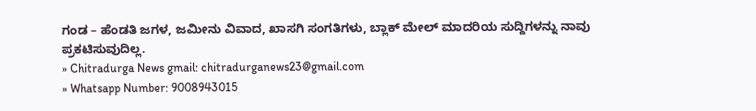ಗಂಡ – ಹೆಂಡತಿ ಜಗಳ, ಜಮೀನು ವಿವಾದ, ಖಾಸಗಿ ಸಂಗತಿಗಳು, ಬ್ಲಾಕ್ ಮೇಲ್ ಮಾದರಿಯ ಸುದ್ದಿಗಳನ್ನು ನಾವು ಪ್ರಕಟಿಸುವುದಿಲ್ಲ.
» Chitradurga News gmail: chitradurganews23@gmail.com
» Whatsapp Number: 9008943015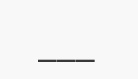___